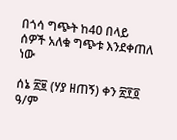በጎሳ ግጭት ከ40 በላይ ሰዎች አለቁ ግጭቱ እንደቀጠለ ነው

ሰኔ ፳፱ (ሃያ ዘጠኝ) ቀን ፳፻፬ ዓ/ም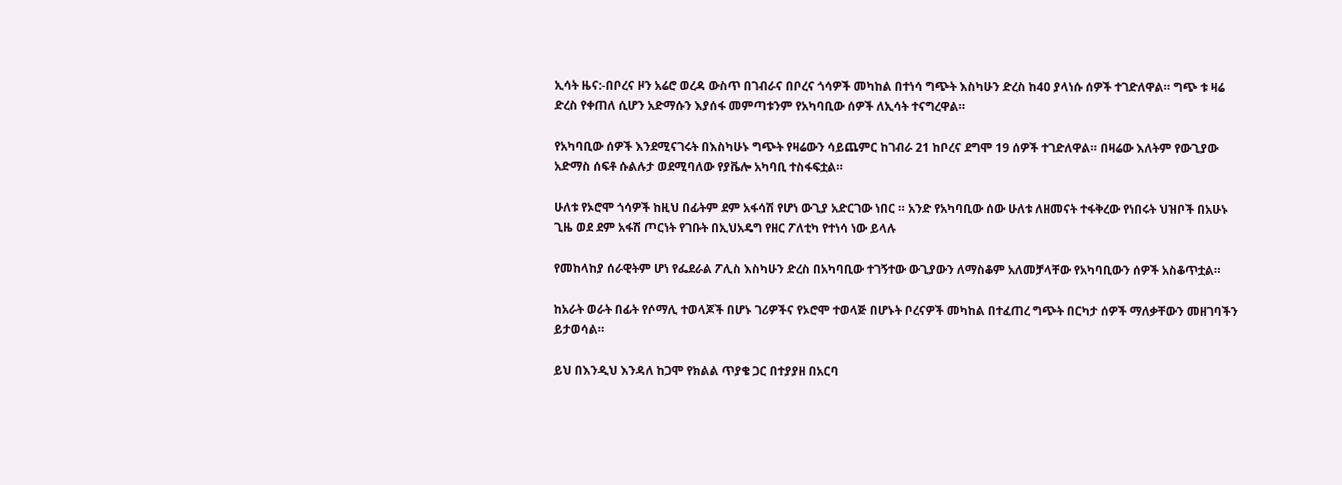ኢሳት ዜና:-በቦረና ዞን አሬሮ ወረዳ ውስጥ በገብራና በቦረና ጎሳዎች መካከል በተነሳ ግጭት እስካሁን ድረስ ከ40 ያላነሱ ሰዎች ተገድለዋል። ግጭ ቱ ዛሬ ድረስ የቀጠለ ሲሆን አድማሱን እያሰፋ መምጣቱንም የአካባቢው ሰዎች ለኢሳት ተናግረዋል።

የአካባቢው ሰዎች እንደሚናገሩት በእስካሁኑ ግጭት የዛሬውን ሳይጨምር ከገብራ 21 ከቦረና ደግሞ 19 ሰዎች ተገድለዋል። በዛሬው እለትም የውጊያው አድማስ ሰፍቶ ሱልሉታ ወደሚባለው የያቬሎ አካባቢ ተስፋፍቷል።

ሁለቱ የኦሮሞ ጎሳዎች ከዚህ በፊትም ደም አፋሳሽ የሆነ ውጊያ አድርገው ነበር ። አንድ የአካባቢው ሰው ሁለቱ ለዘመናት ተፋቅረው የነበሩት ህዝቦች በአሁኑ ጊዜ ወደ ደም አፋሽ ጦርነት የገቡት በኢህአዴግ የዘር ፖለቲካ የተነሳ ነው ይላሉ

የመከላከያ ሰራዊትም ሆነ የፌደራል ፖሊስ እስካሁን ድረስ በአካባቢው ተገኝተው ውጊያውን ለማስቆም አለመቻላቸው የአካባቢውን ሰዎች አስቆጥቷል።

ከአራት ወራት በፊት የሶማሊ ተወላጆች በሆኑ ገሪዎችና የኦሮሞ ተወላጅ በሆኑት ቦረናዎች መካከል በተፈጠረ ግጭት በርካታ ሰዎች ማለቃቸውን መዘገባችን ይታወሳል።

ይህ በእንዲህ እንዳለ ከጋሞ የክልል ጥያቄ ጋር በተያያዘ በአርባ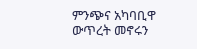ምንጭና አካባቢዋ ውጥረት መኖሩን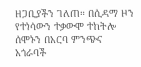ዘጋቢያችን ገለጠ። በሲዳማ ዞን የተነሳውን ተቃውሞ ተከትሎ ሰሞኑን በአርባ ምንጭና አጎራባች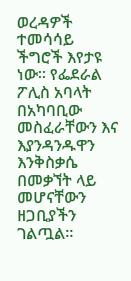ወረዳዎች ተመሳሳይ ችግሮች እየታዩ ነው። የፌደራል ፖሊስ አባላት በአካባቢው መስፈራቸውን እና እያንዳንዱዋን እንቅስቃሴ በመቃኘት ላይ መሆናቸውን ዘጋቢያችን ገልጧል።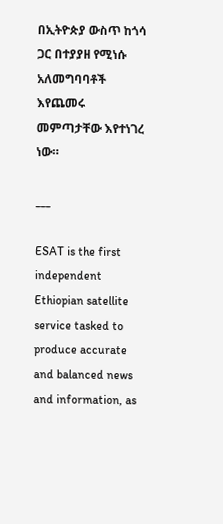በኢትዮጵያ ውስጥ ከጎሳ ጋር በተያያዘ የሚነሱ አለመግባባቶች እየጨመሩ መምጣታቸው እየተነገረ ነው።

___

ESAT is the first independent Ethiopian satellite service tasked to produce accurate and balanced news and information, as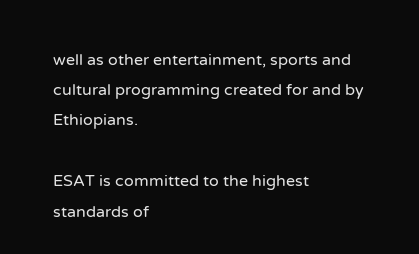well as other entertainment, sports and cultural programming created for and by Ethiopians.

ESAT is committed to the highest standards of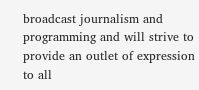broadcast journalism and programming and will strive to provide an outlet of expression to all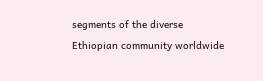segments of the diverse Ethiopian community worldwide